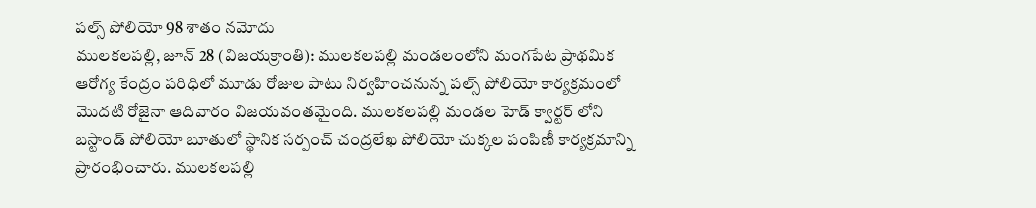పల్స్ పోలియో 98 శాతం నమోదు
ములకలపల్లి, జూన్ 28 (విజయక్రాంతి): ములకలపల్లి మండలంలోని మంగపేట ప్రాథమిక ఆరోగ్య కేంద్రం పరిధిలో మూడు రోజుల పాటు నిర్వహించనున్న పల్స్ పోలియో కార్యక్రమంలో మొదటి రోజైనా ఆదివారం విజయవంతమైంది. ములకలపల్లి మండల హెడ్ క్వార్టర్ లోని బస్టాండ్ పోలియో బూతులో స్థానిక సర్పంచ్ చంద్రలేఖ పోలియో చుక్కల పంపిణీ కార్యక్రమాన్ని ప్రారంభించారు. ములకలపల్లి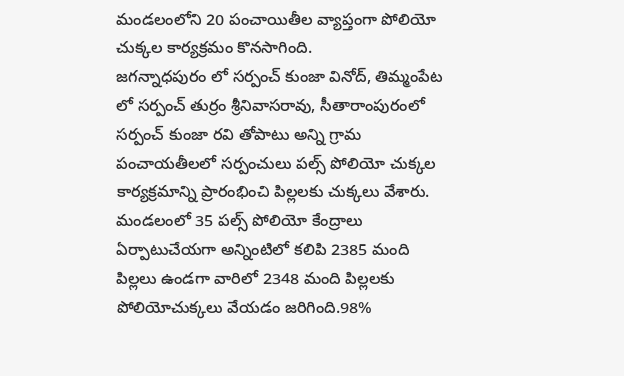మండలంలోని 20 పంచాయితీల వ్యాప్తంగా పోలియో చుక్కల కార్యక్రమం కొనసాగింది.
జగన్నాధపురం లో సర్పంచ్ కుంజా వినోద్, తిమ్మంపేట లో సర్పంచ్ తుర్రం శ్రీనివాసరావు, సీతారాంపురంలో సర్పంచ్ కుంజా రవి తోపాటు అన్ని గ్రామ పంచాయతీలలో సర్పంచులు పల్స్ పోలియో చుక్కల కార్యక్రమాన్ని ప్రారంభించి పిల్లలకు చుక్కలు వేశారు.
మండలంలో 35 పల్స్ పోలియో కేంద్రాలు ఏర్పాటుచేయగా అన్నింటిలో కలిపి 2385 మంది పిల్లలు ఉండగా వారిలో 2348 మంది పిల్లలకు పోలియోచుక్కలు వేయడం జరిగింది.98%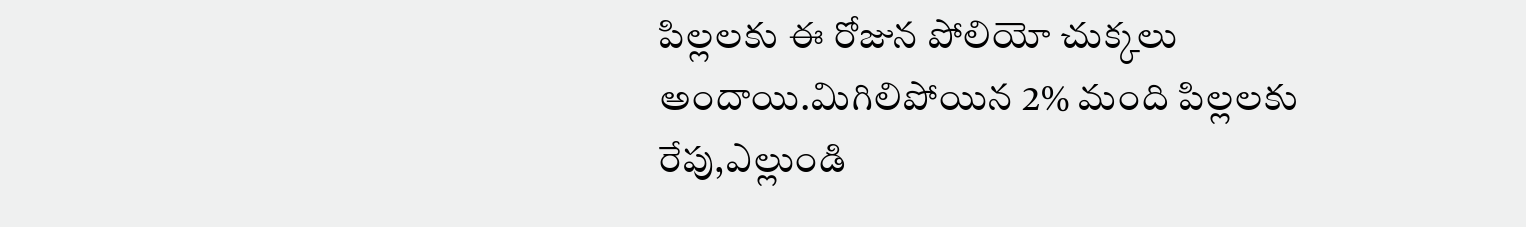పిల్లలకు ఈ రోజున పోలియో చుక్కలు అందాయి.మిగిలిపోయిన 2% మంది పిల్లలకు రేపు,ఎల్లుండి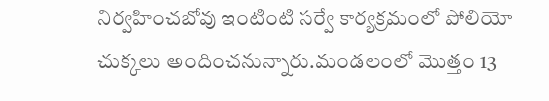నిర్వహించబోవు ఇంటింటి సర్వే కార్యక్రమంలో పోలియో చుక్కలు అందించనున్నారు.మండలంలో మొత్తం 13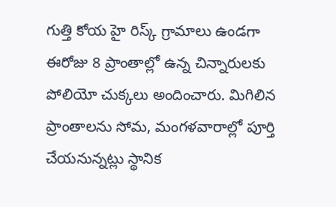గుత్తి కోయ హై రిస్క్ గ్రామాలు ఉండగా ఈరోజు 8 ప్రాంతాల్లో ఉన్న చిన్నారులకు పోలియో చుక్కలు అందించారు. మిగిలిన ప్రాంతాలను సోమ, మంగళవారాల్లో పూర్తి చేయనున్నట్లు స్థానిక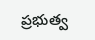ప్రభుత్వ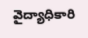వైద్యాధికారి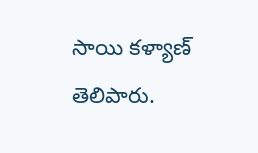సాయి కళ్యాణ్ తెలిపారు.